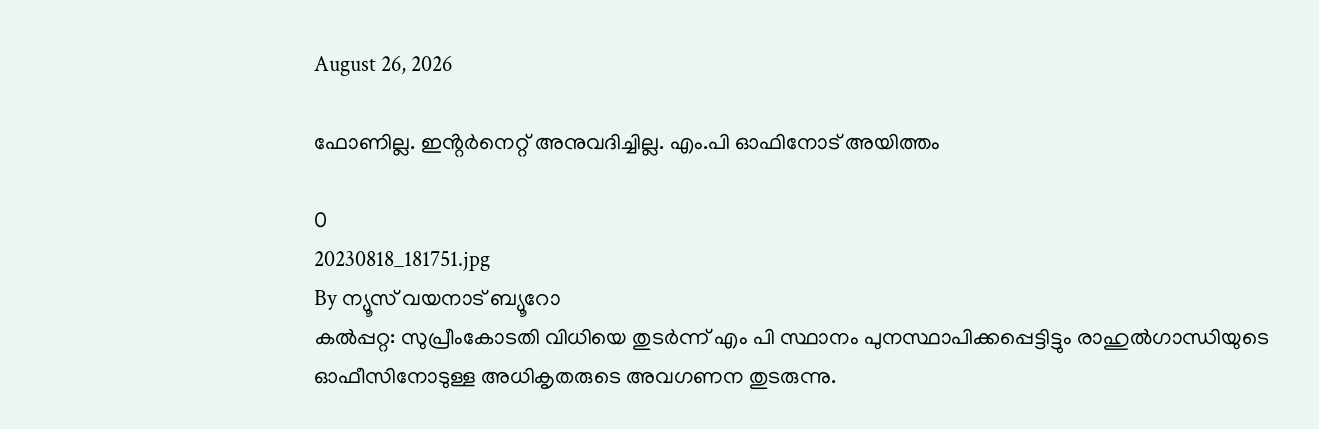August 26, 2026

ഫോണില്ല. ഇൻ്റർനെറ്റ് അനുവദിച്ചില്ല. എം.പി ഓഫിനോട് അയിത്തം

0
20230818_181751.jpg
By ന്യൂസ് വയനാട് ബ്യൂറോ
കല്‍പ്പറ്റ: സുപ്രീംകോടതി വിധിയെ തുടര്‍ന്ന് എം പി സ്ഥാനം പുനസ്ഥാപിക്കപ്പെട്ടിട്ടും രാഹുല്‍ഗാന്ധിയുടെ ഓഫീസിനോടുള്ള അധികൃതരുടെ അവഗണന തുടരുന്നു.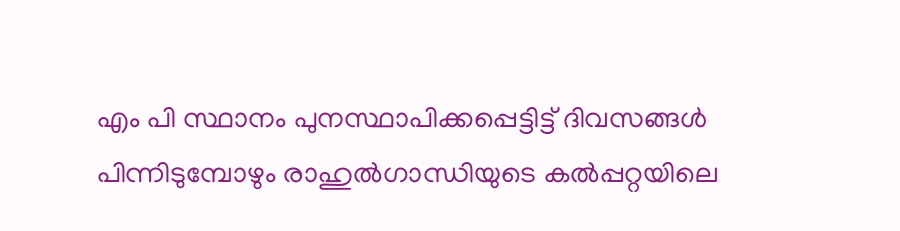എം പി സ്ഥാനം പുനസ്ഥാപിക്കപ്പെട്ടിട്ട് ദിവസങ്ങള്‍ പിന്നിടുമ്പോഴും രാഹുല്‍ഗാന്ധിയുടെ കല്‍പ്പറ്റയിലെ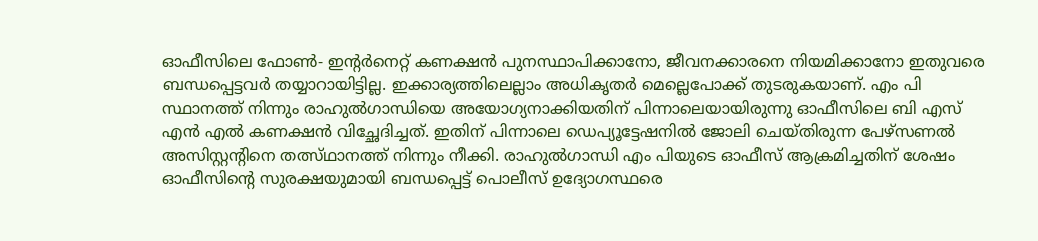ഓഫീസിലെ ഫോണ്‍- ഇന്റര്‍നെറ്റ് കണക്ഷന്‍ പുനസ്ഥാപിക്കാനോ, ജീവനക്കാരനെ നിയമിക്കാനോ ഇതുവരെ ബന്ധപ്പെട്ടവര്‍ തയ്യാറായിട്ടില്ല. ഇക്കാര്യത്തിലെല്ലാം അധികൃതര്‍ മെല്ലെപോക്ക് തുടരുകയാണ്. എം പി സ്ഥാനത്ത് നിന്നും രാഹുല്‍ഗാന്ധിയെ അയോഗ്യനാക്കിയതിന് പിന്നാലെയായിരുന്നു ഓഫീസിലെ ബി എസ് എന്‍ എല്‍ കണക്ഷന്‍ വിച്ഛേദിച്ചത്. ഇതിന് പിന്നാലെ ഡെപ്യൂട്ടേഷനില്‍ ജോലി ചെയ്തിരുന്ന പേഴ്സണല്‍ അസിസ്റ്റന്റിനെ തത്സ്ഥാനത്ത് നിന്നും നീക്കി. രാഹുല്‍ഗാന്ധി എം പിയുടെ ഓഫീസ് ആക്രമിച്ചതിന് ശേഷം ഓഫീസിന്റെ സുരക്ഷയുമായി ബന്ധപ്പെട്ട് പൊലീസ് ഉദ്യോഗസ്ഥരെ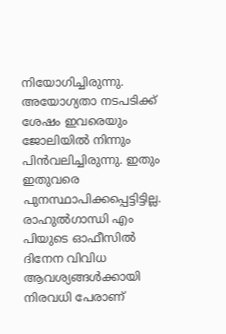നിയോഗിച്ചിരുന്നു. അയോഗ്യതാ നടപടിക്ക് ശേഷം ഇവരെയും ജോലിയില്‍ നിന്നും പിന്‍വലിച്ചിരുന്നു. ഇതും ഇതുവരെ പുനസ്ഥാപിക്കപ്പെട്ടിട്ടില്ല. രാഹുല്‍ഗാന്ധി എം പിയുടെ ഓഫീസില്‍ ദിനേന വിവിധ ആവശ്യങ്ങള്‍ക്കായി നിരവധി പേരാണ്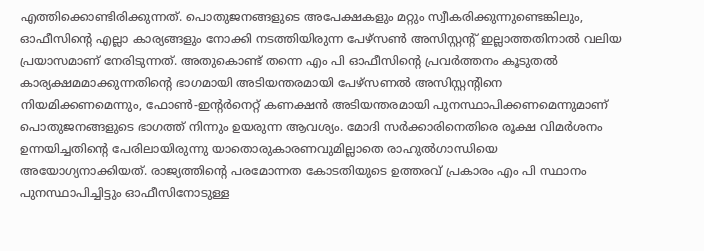എത്തിക്കൊണ്ടിരിക്കുന്നത്. പൊതുജനങ്ങളുടെ അപേക്ഷകളും മറ്റും സ്വീകരിക്കുന്നുണ്ടെങ്കിലും, ഓഫീസിന്റെ എല്ലാ കാര്യങ്ങളും നോക്കി നടത്തിയിരുന്ന പേഴ്സണ്‍ അസിസ്റ്റന്റ് ഇല്ലാത്തതിനാല്‍ വലിയ പ്രയാസമാണ് നേരിടുന്നത്. അതുകൊണ്ട് തന്നെ എം പി ഓഫീസിന്റെ പ്രവര്‍ത്തനം കൂടുതല്‍ കാര്യക്ഷമമാക്കുന്നതിന്റെ ഭാഗമായി അടിയന്തരമായി പേഴ്സണല്‍ അസിസ്റ്റന്റിനെ നിയമിക്കണമെന്നും, ഫോണ്‍-ഇന്റര്‍നെറ്റ് കണക്ഷന്‍ അടിയന്തരമായി പുനസ്ഥാപിക്കണമെന്നുമാണ് പൊതുജനങ്ങളുടെ ഭാഗത്ത് നിന്നും ഉയരുന്ന ആവശ്യം. മോദി സര്‍ക്കാരിനെതിരെ രൂക്ഷ വിമര്‍ശനം ഉന്നയിച്ചതിന്റെ പേരിലായിരുന്നു യാതൊരുകാരണവുമില്ലാതെ രാഹുല്‍ഗാന്ധിയെ അയോഗ്യനാക്കിയത്. രാജ്യത്തിന്റെ പരമോന്നത കോടതിയുടെ ഉത്തരവ് പ്രകാരം എം പി സ്ഥാനം പുനസ്ഥാപിച്ചിട്ടും ഓഫീസിനോടുള്ള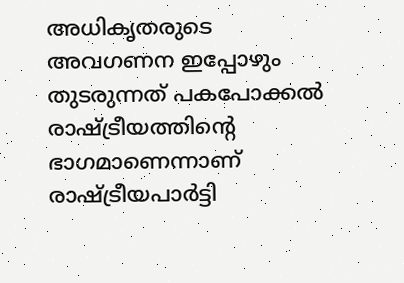അധികൃതരുടെ അവഗണന ഇപ്പോഴും തുടരുന്നത് പകപോക്കല്‍ രാഷ്ട്രീയത്തിന്റെ ഭാഗമാണെന്നാണ് രാഷ്ട്രീയപാര്‍ട്ടി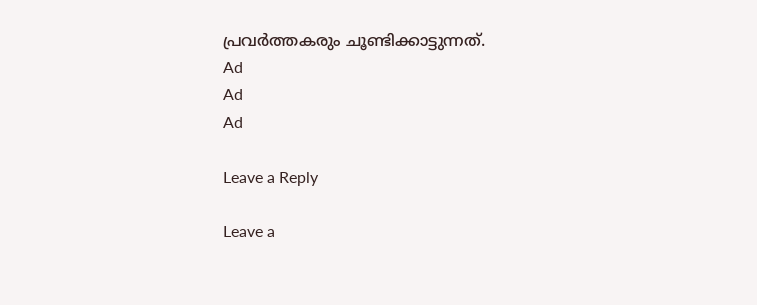പ്രവര്‍ത്തകരും ചൂണ്ടിക്കാട്ടുന്നത്.
Ad
Ad
Ad

Leave a Reply

Leave a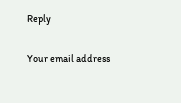Reply

Your email address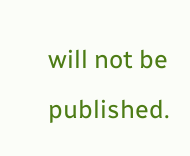will not be published.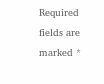Required fields are marked *